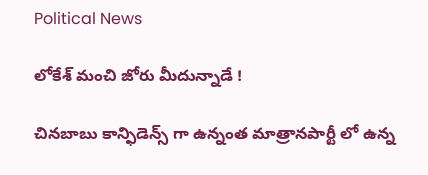Political News

లోకేశ్ మంచి జోరు మీదున్నాడే !

చిన‌బాబు కాన్ఫిడెన్స్ గా ఉన్నంత మాత్రానపార్టీ లో ఉన్న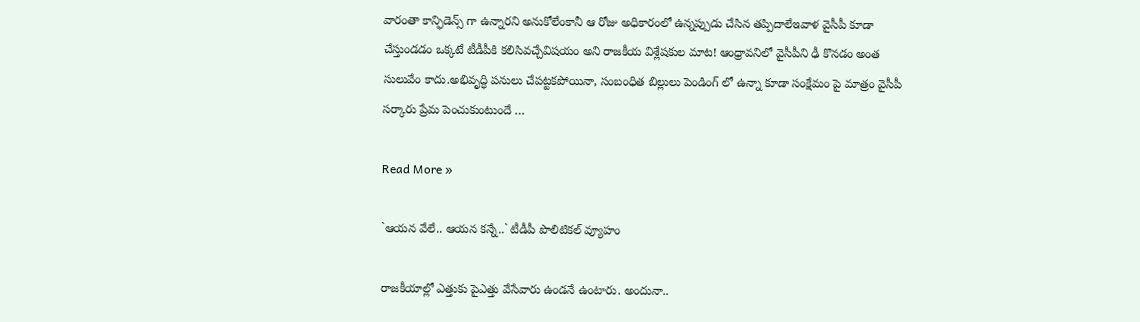వారంతా కాన్ఫిడెన్స్ గా ఉన్నార‌ని అనుకోలేంకానీ ఆ రోజు అధికారంలో ఉన్న‌ప్పుడు చేసిన త‌ప్పిదాలేఇవాళ వైసీపీ కూడా చేస్తుండ‌డం ఒక్క‌టే టీడీపీకి క‌లిసివ‌చ్చేవిష‌యం అని రాజ‌కీయ విశ్లేష‌కుల మాట! ఆంధ్రావ‌నిలో వైసీపీని ఢీ కొన‌డం అంత సులువేం కాదు.అభివృద్ధి ప‌నులు చేప‌ట్టక‌పోయినా, సంబంధిత బిల్లులు పెండింగ్ లో ఉన్నా కూడా సంక్షేమం పై మాత్రం వైసీపీ స‌ర్కారు ప్రేమ పెంచుకుంటుందే …

Read More »

`ఆయ‌న వేలే.. ఆయ‌న క‌న్నే..` టీడీపీ పొలిటిక‌ల్ వ్యూహం

రాజ‌కీయాల్లో ఎత్తుకు పైఎత్తు వేసేవారు ఉండ‌నే ఉంటారు. అందునా..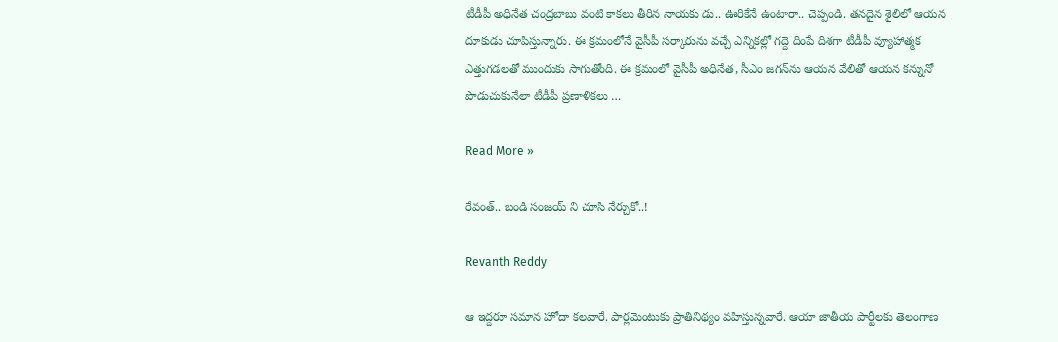టీడీపీ అధినేత చంద్ర‌బాబు వంటి కాక‌లు తీరిన నాయ‌కు డు.. ఊరికేనే ఉంటారా.. చెప్పండి. త‌న‌దైన శైలిలో ఆయ‌న దూకుడు చూపిస్తున్నారు. ఈ క్ర‌మంలోనే వైసీపీ స‌ర్కారును వ‌చ్చే ఎన్నిక‌ల్లో గ‌ద్దె దింపే దిశ‌గా టీడీపీ వ్యూహాత్మ‌క ఎత్తుగ‌డ‌ల‌తో ముందుకు సాగుతోంది. ఈ క్ర‌మంలో వైసీపీ అధినేత‌, సీఎం జ‌గ‌న్‌ను ఆయ‌న వేలితో ఆయ‌న క‌న్నునో పొడుచుకునేలా టీడీపీ ప్ర‌ణాళిక‌లు …

Read More »

రేవంత్‌.. బండి సంజ‌య్ ని చూసి నేర్చుకో..!

Revanth Reddy

ఆ ఇద్ద‌రూ స‌మాన హోదా క‌ల‌వారే. పార్ల‌మెంటుకు ప్రాతినిథ్యం వ‌హిస్తున్న‌వారే. ఆయా జాతీయ పార్టీల‌కు తెలంగాణ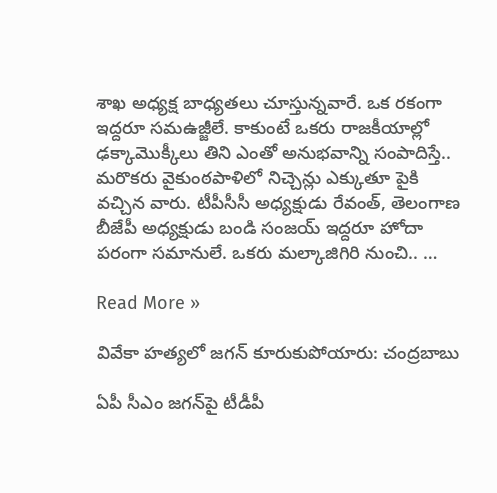శాఖ అధ్య‌క్ష బాధ్య‌త‌లు చూస్తున్న‌వారే. ఒక ర‌కంగా ఇద్ద‌రూ స‌మఉజ్జీలే. కాకుంటే ఒక‌రు రాజ‌కీయాల్లో ఢ‌క్కామొక్కీలు తిని ఎంతో అనుభ‌వాన్ని సంపాదిస్తే.. మ‌రొక‌రు వైకుంఠ‌పాళిలో నిచ్చెన్లు ఎక్కుతూ పైకి వ‌చ్చిన వారు. టీపీసీసీ అధ్య‌క్షుడు రేవంత్‌, తెలంగాణ బీజేపీ అధ్య‌క్షుడు బండి సంజ‌య్ ఇద్ద‌రూ హోదా ప‌రంగా స‌మానులే. ఒక‌రు మ‌ల్కాజిగిరి నుంచి.. …

Read More »

వివేకా హ‌త్య‌లో జగన్ కూరుకుపోయారు: చంద్ర‌బాబు

ఏపీ సీఎం జ‌గ‌న్‌పై టీడీపీ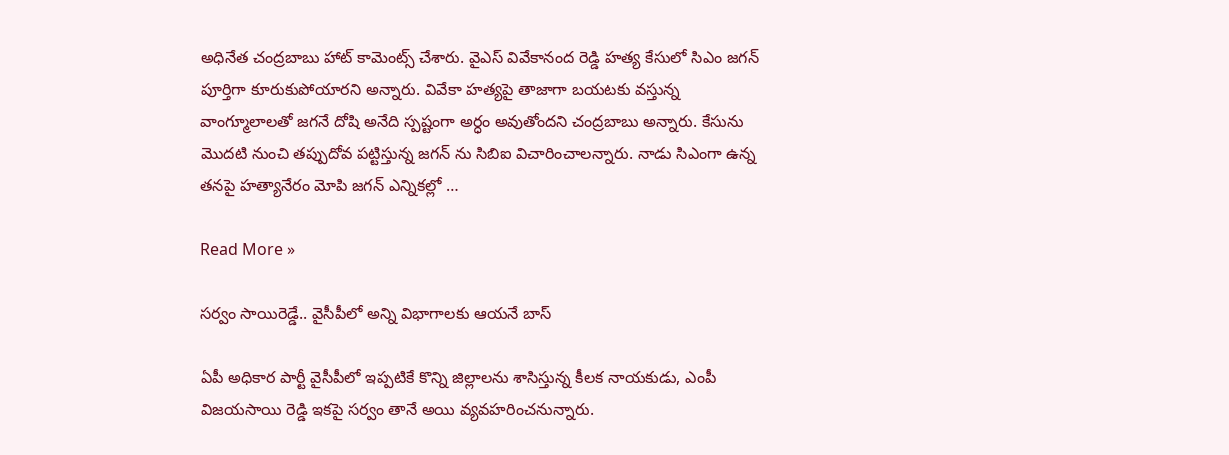అధినేత చంద్ర‌బాబు హాట్ కామెంట్స్ చేశారు. వైఎస్ వివేకానంద రెడ్డి హత్య కేసులో సిఎం జగన్ పూర్తిగా కూరుకుపోయారని అన్నారు. వివేకా హత్యపై తాజాగా బయటకు వస్తున్న వాంగ్మూలాలతో జగనే దోషి అనేది స్పష్టంగా అర్ధం అవుతోందని చంద్రబాబు అన్నారు. కేసును మొదటి నుంచి తప్పుదోవ పట్టిస్తున్న జగన్ ను సిబిఐ విచారించాలన్నారు. నాడు సిఎంగా ఉన్న త‌న‌పై హత్యానేరం మోపి జగన్ ఎన్నికల్లో …

Read More »

స‌ర్వం సాయిరెడ్డే.. వైసీపీలో అన్ని విభాగాల‌కు ఆయ‌నే బాస్‌

ఏపీ అధికార పార్టీ వైసీపీలో ఇప్ప‌టికే కొన్ని జిల్లాల‌ను శాసిస్తున్న కీల‌క నాయ‌కుడు, ఎంపీ విజ‌యసాయి రెడ్డి ఇక‌పై స‌ర్వం తానే అయి వ్య‌వ‌హ‌రించ‌నున్నారు.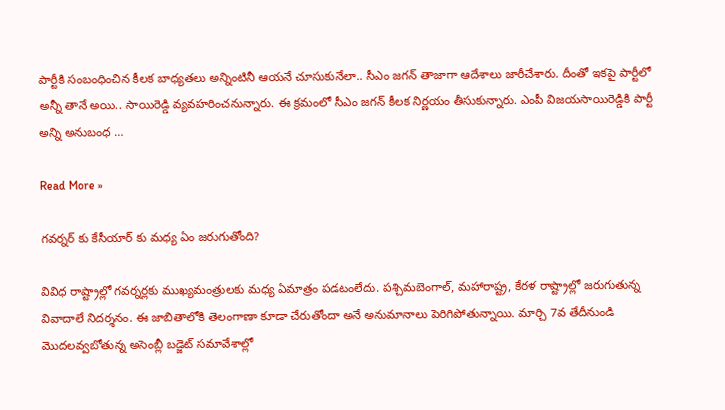పార్టీకి సంబంధించిన కీల‌క బాధ్య‌త‌లు అన్నింటినీ ఆయ‌నే చూసుకునేలా.. సీఎం జ‌గ‌న్ తాజాగా ఆదేశాలు జారీచేశారు. దీంతో ఇక‌పై పార్టీలో అన్నీ తానే అయి.. సాయిరెడ్డి వ్య‌వ‌హ‌రించ‌నున్నారు. ఈ క్ర‌మంలో సీఎం జగన్ కీలక నిర్ణయం తీసుకున్నారు. ఎంపీ విజయసాయిరెడ్డికి పార్టీ అన్ని అనుబంధ …

Read More »

గవర్నర్ కు కేసీయార్ కు మధ్య ఏం జరుగుతోంది?

వివిధ రాష్ట్రాల్లో గవర్నర్లకు ముఖ్యమంత్రులకు మధ్య ఏమాత్రం పడటంలేదు. పశ్చిమబెంగాల్, మహారాష్ట్ర, కేరళ రాష్ట్రాల్లో జరుగుతున్న వివాదాలే నిదర్శనం. ఈ జాబితాలోకి తెలంగాణా కూడా చేరుతోందా అనే అనుమానాలు పెరిగిపోతున్నాయి. మార్చి 7వ తేదీనుండి మొదలవ్వబోతున్న అసెంబ్లీ బడ్జెట్ సమావేశాల్లో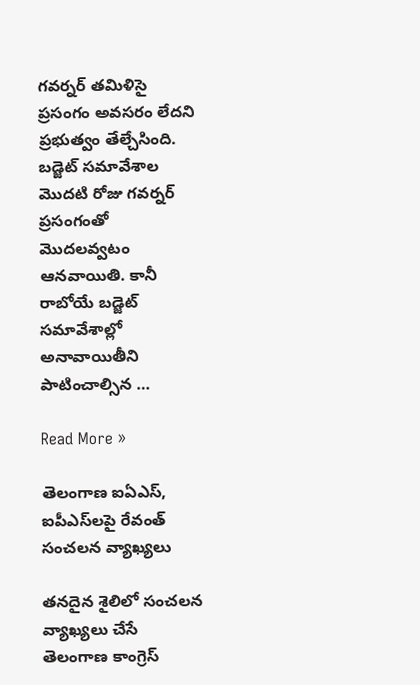గవర్నర్ తమిళిసై ప్రసంగం అవసరం లేదని ప్రభుత్వం తేల్చేసింది. బడ్జెట్ సమావేశాల మొదటి రోజు గవర్నర్ ప్రసంగంతో మొదలవ్వటం ఆనవాయితి. కానీ రాబోయే బడ్జెట్ సమావేశాల్లో అనావాయితీని పాటించాల్సిన …

Read More »

తెలంగాణ ఐఏఎస్‌, ఐపీఎస్‌ల‌పై రేవంత్ సంచ‌ల‌న వ్యాఖ్య‌లు

త‌న‌దైన శైలిలో సంచ‌ల‌న వ్యాఖ్య‌లు చేసే తెలంగాణ కాంగ్రెస్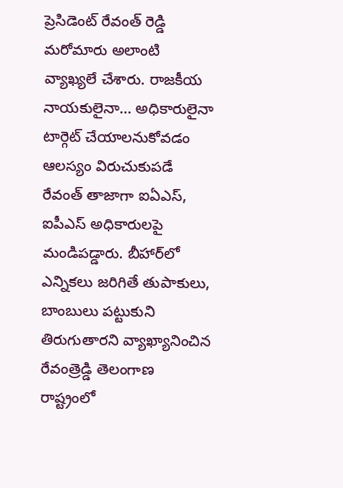ప్రెసిడెంట్ రేవంత్ రెడ్డి మ‌రోమారు అలాంటి వ్యాఖ్య‌లే చేశారు. రాజ‌కీయ నాయ‌కులైనా… అధికారులైనా టార్గెట్ చేయాల‌నుకోవ‌డం ఆల‌స్యం విరుచుకుప‌డే రేవంత్ తాజాగా ఐఏఎస్, ఐపీఎస్ అధికారుల‌పై మండిప‌డ్డారు. బీహార్‌లో ఎన్నికలు జరిగితే తుపాకులు, బాంబులు పట్టుకుని తిరుగుతారని వ్యాఖ్యానించిన‌ రేవంత్రెడ్డి తెలంగాణ రాష్ట్రంలో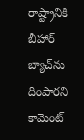రాష్ట్రానికి బీహార్ బ్యాచ్‌ను దింపారని కామెంట్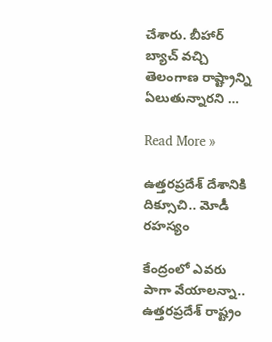చేశారు. బీహార్ బ్యాచ్ వచ్చి తెలంగాణ‌ రాష్ట్రాన్ని ఏలుతున్నారని …

Read More »

ఉత్త‌ర‌ప్ర‌దేశ్ దేశానికి దిక్సూచి.. మోడీ ర‌హ‌స్యం

కేంద్రంలో ఎవ‌రు పాగా వేయాల‌న్నా.. ఉత్త‌ర‌ప్ర‌దేశ్ రాష్ట్రం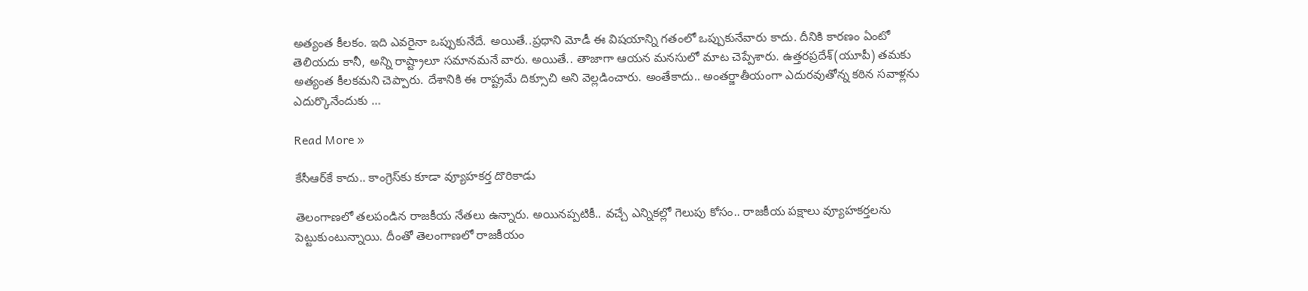అత్యంత కీల‌కం. ఇది ఎవ‌రైనా ఒప్పుకునేదే. అయితే..ప్ర‌ధాని మోడీ ఈ విష‌యాన్ని గ‌తంలో ఒప్పుకునేవారు కాదు. దీనికి కార‌ణం ఏంటో తెలియ‌దు కానీ, అన్ని రాష్ట్రాలూ స‌మాన‌మ‌నే వారు. అయితే.. తాజాగా ఆయ‌న మ‌న‌సులో మాట చెప్పేశారు. ఉత్త‌ర‌ప్ర‌దేశ్‌(యూపీ) త‌మ‌కు అత్యంత కీల‌కమ‌ని చెప్పారు. దేశానికి ఈ రాష్ట్ర‌మే దిక్సూచి అని వెల్ల‌డించారు. అంతేకాదు.. అంతర్జాతీయంగా ఎదురవుతోన్న కఠిన సవాళ్లను ఎదుర్కొనేందుకు …

Read More »

కేసీఆర్‌కే కాదు.. కాంగ్రెస్‌కు కూడా వ్యూహ‌క‌ర్త దొరికాడు

తెలంగాణ‌లో త‌ల‌పండిన రాజ‌కీయ నేత‌లు ఉన్నారు. అయిన‌ప్ప‌టికీ.. వ‌చ్చే ఎన్నిక‌ల్లో గెలుపు కోసం.. రాజ‌కీయ ప‌క్షాలు వ్యూహ‌క‌ర్త‌ల‌ను పెట్టుకుంటున్నాయి. దీంతో తెలంగాణలో రాజకీయం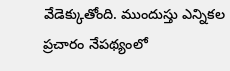వేడెక్కుతోంది. ముందుస్తు ఎన్నికల ప్రచారం నేపథ్యంలో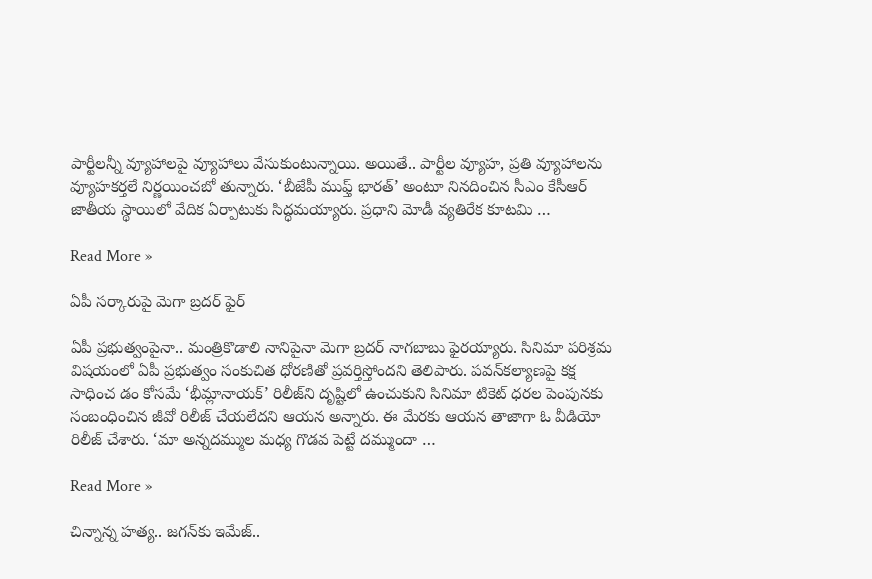పార్టీలన్నీ వ్యూహాల‌పై వ్యూహాలు వేసుకుంటున్నాయి. అయితే.. పార్టీల వ్యూహ, ప్రతి వ్యూహాలను వ్యూహకర్తలే నిర్ణయించబో తున్నారు. ‘బీజేపీ ముఫ్త్ భారత్‌’ అంటూ నినదించిన సీఎం కేసీఆర్‌ జాతీయ స్థాయిలో వేదిక ఏర్పాటుకు సిద్ధమయ్యారు. ప్రధాని మోడీ వ్యతిరేక కూటమి …

Read More »

ఏపీ స‌ర్కారుపై మెగా బ్ర‌ద‌ర్ ఫైర్‌

ఏపీ ప్ర‌భుత్వంపైనా.. మంత్రికొడాలి నానిపైనా మెగా బ్ర‌ద‌ర్ నాగ‌బాబు ఫైర‌య్యారు. సినిమా పరిశ్రమ విషయంలో ఏపీ ప్రభుత్వం సంకుచిత ధోరణితో ప్రవర్తిస్తోందని తెలిపారు. పవన్‌కల్యాణపై కక్ష సాధించ డం కోసమే ‘భీమ్లానాయక్‌’ రిలీజ్‌ని దృష్టిలో ఉంచుకుని సినిమా టికెట్‌ ధరల పెంపునకు సంబంధించిన జీవో రిలీజ్‌ చేయలేదని ఆయన అన్నారు. ఈ మేరకు ఆయన తాజాగా ఓ వీడియో రిలీజ్‌ చేశారు. ‘మా అన్నదమ్ముల మధ్య గొడవ పెట్టే దమ్ముందా …

Read More »

చిన్నాన్న హ‌త్య.. జ‌గ‌న్‌కు ఇమేజ్‌..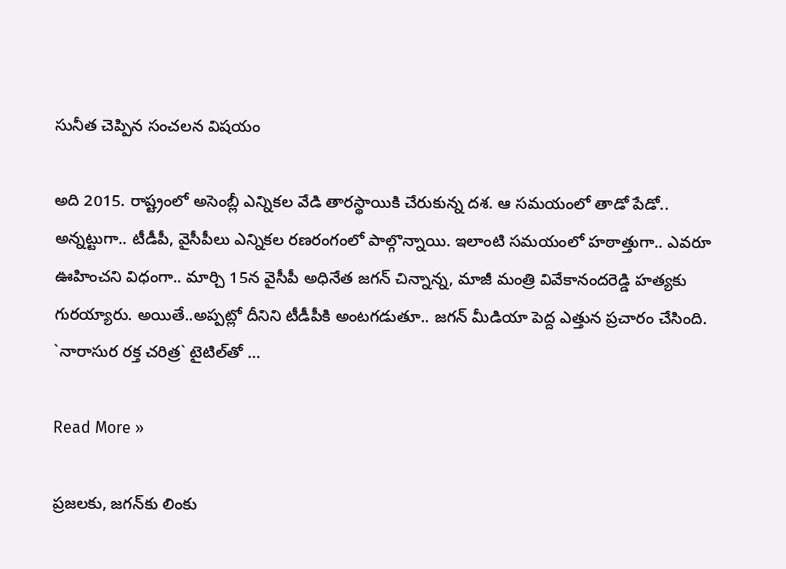సునీత చెప్పిన సంచ‌ల‌న విషయం

అది 2015. రాష్ట్రంలో అసెంబ్లీ ఎన్నిక‌ల వేడి తార‌స్థాయికి చేరుకున్న ద‌శ‌. ఆ స‌మ‌యంలో తాడో పేడో.. అన్న‌ట్టుగా.. టీడీపీ, వైసీపీలు ఎన్నిక‌ల ర‌ణ‌రంగంలో పాల్గొన్నాయి. ఇలాంటి స‌మ‌యంలో హ‌ఠాత్తుగా.. ఎవ‌రూ ఊహించ‌ని విధంగా.. మార్చి 15న వైసీపీ అధినేత జ‌గ‌న్ చిన్నాన్న‌, మాజీ మంత్రి వివేకానంద‌రెడ్డి హ‌త్య‌కు గురయ్యారు. అయితే..అప్ప‌ట్లో దీనిని టీడీపీకి అంట‌గ‌డుతూ.. జ‌గ‌న్ మీడియా పెద్ద ఎత్తున ప్ర‌చారం చేసింది. `నారాసుర ర‌క్త చ‌రిత్ర‌` టైటిల్‌తో …

Read More »

ప్ర‌జ‌ల‌కు, జ‌గన్‌కు లింకు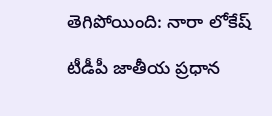తెగిపోయింది: నారా లోకేష్

టీడీపీ జాతీయ ప్ర‌ధాన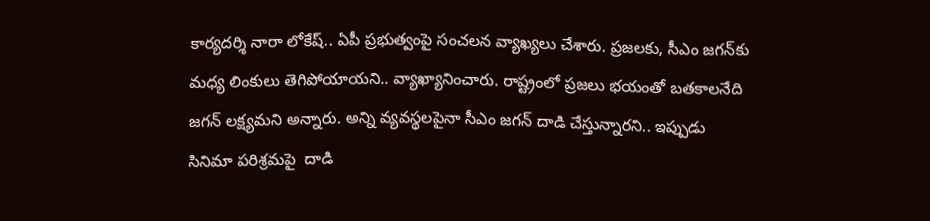కార్య‌ద‌ర్శి నారా లోకేష్.. ఏపీ ప్ర‌భుత్వంపై సంచ‌ల‌న వ్యాఖ్య‌లు చేశారు. ప్ర‌జ‌ల‌కు, సీఎం జ‌గ‌న్‌కు మ‌ధ్య లింకులు తెగిపోయాయ‌ని.. వ్యాఖ్యానించారు. రాష్ట్రంలో ప్రజలు భయంతో బతకాలనేది జగన్ లక్ష్యమని అన్నారు. అన్ని వ్య‌వ‌స్థ‌ల‌పైనా సీఎం జగన్ దాడి చేస్తున్నారని.. ఇప్పుడు సినిమా పరిశ్రమపై  దాడి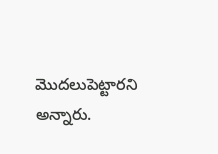మొదలుపెట్టారని అన్నారు.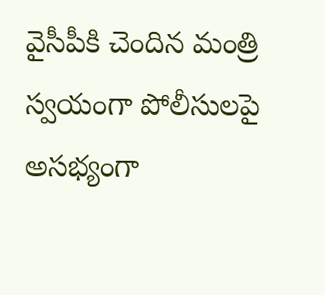వైసీపీకి చెందిన‌ మంత్రి స్వయంగా పోలీసులపై అసభ్యంగా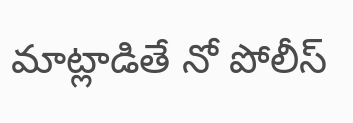మాట్లాడితే నో పోలీస్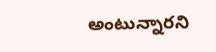అంటున్నార‌ని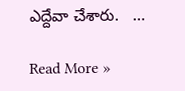ఎద్దేవా చేశారు.   …

Read More »